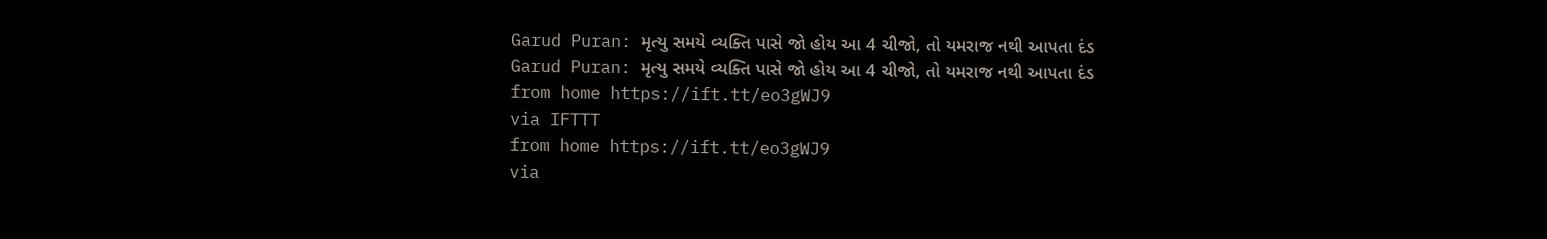Garud Puran: મૃત્યુ સમયે વ્યક્તિ પાસે જો હોય આ 4 ચીજો, તો યમરાજ નથી આપતા દંડ
Garud Puran: મૃત્યુ સમયે વ્યક્તિ પાસે જો હોય આ 4 ચીજો, તો યમરાજ નથી આપતા દંડ
from home https://ift.tt/eo3gWJ9
via IFTTT
from home https://ift.tt/eo3gWJ9
via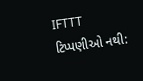IFTTT
ટિપ્પણીઓ નથી: